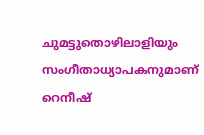ചുമട്ടുതൊഴിലാളിയും സംഗീതാധ്യാപകനുമാണ് റെനീഷ്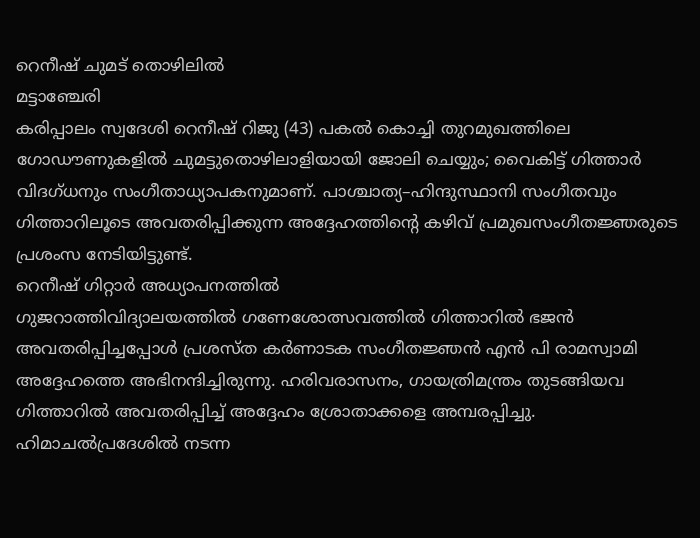റെനീഷ് ചുമട് തൊഴിലിൽ
മട്ടാഞ്ചേരി
കരിപ്പാലം സ്വദേശി റെനീഷ് റിജു (43) പകൽ കൊച്ചി തുറമുഖത്തിലെ ഗോഡൗണുകളിൽ ചുമട്ടുതൊഴിലാളിയായി ജോലി ചെയ്യും; വൈകിട്ട് ഗിത്താർ വിദഗ്ധനും സംഗീതാധ്യാപകനുമാണ്. പാശ്ചാത്യ–ഹിന്ദുസ്ഥാനി സംഗീതവും ഗിത്താറിലൂടെ അവതരിപ്പിക്കുന്ന അദ്ദേഹത്തിന്റെ കഴിവ് പ്രമുഖസംഗീതജ്ഞരുടെ പ്രശംസ നേടിയിട്ടുണ്ട്.
റെനീഷ് ഗിറ്റാർ അധ്യാപനത്തിൽ
ഗുജറാത്തിവിദ്യാലയത്തിൽ ഗണേശോത്സവത്തിൽ ഗിത്താറിൽ ഭജൻ അവതരിപ്പിച്ചപ്പോൾ പ്രശസ്ത കർണാടക സംഗീതജ്ഞൻ എൻ പി രാമസ്വാമി അദ്ദേഹത്തെ അഭിനന്ദിച്ചിരുന്നു. ഹരിവരാസനം, ഗായത്രിമന്ത്രം തുടങ്ങിയവ ഗിത്താറിൽ അവതരിപ്പിച്ച് അദ്ദേഹം ശ്രോതാക്കളെ അമ്പരപ്പിച്ചു. ഹിമാചൽപ്രദേശിൽ നടന്ന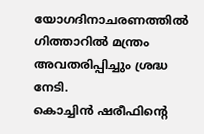യോഗദിനാചരണത്തിൽ ഗിത്താറിൽ മന്ത്രം അവതരിപ്പിച്ചും ശ്രദ്ധ നേടി.
കൊച്ചിൻ ഷരീഫിന്റെ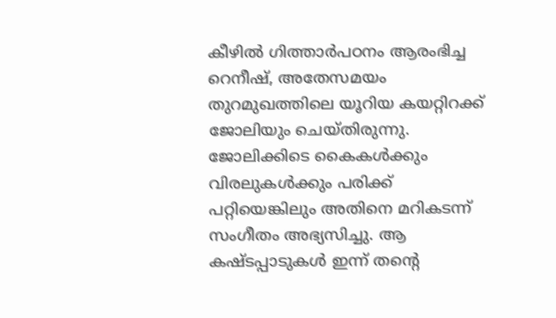കീഴിൽ ഗിത്താർപഠനം ആരംഭിച്ച റെനീഷ്, അതേസമയം തുറമുഖത്തിലെ യൂറിയ കയറ്റിറക്ക് ജോലിയും ചെയ്തിരുന്നു. ജോലിക്കിടെ കൈകൾക്കും വിരലുകൾക്കും പരിക്ക് പറ്റിയെങ്കിലും അതിനെ മറികടന്ന് സംഗീതം അഭ്യസിച്ചു. ആ കഷ്ടപ്പാടുകൾ ഇന്ന് തന്റെ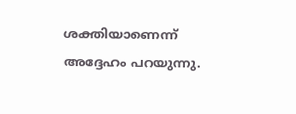ശക്തിയാണെന്ന് അദ്ദേഹം പറയുന്നു.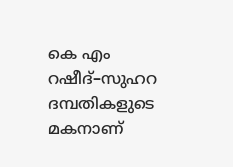കെ എം റഷീദ്–സുഹറ ദമ്പതികളുടെ മകനാണ്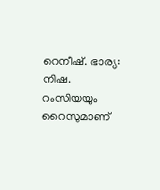റെനീഷ്. ഭാര്യ: നിഷ. റംസിയയും റൈസുമാണ്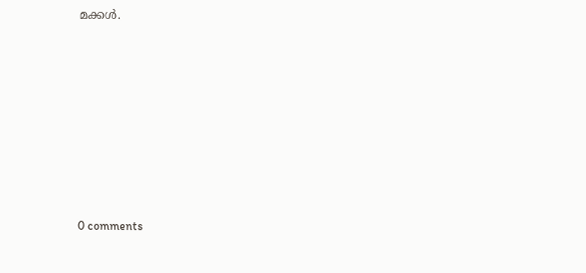മക്കൾ.










0 comments